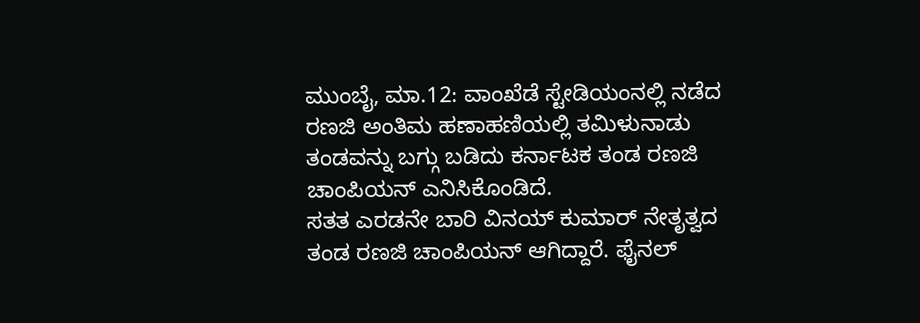ಮುಂಬೈ, ಮಾ.12: ವಾಂಖೆಡೆ ಸ್ಟೇಡಿಯಂನಲ್ಲಿ ನಡೆದ ರಣಜಿ ಅಂತಿಮ ಹಣಾಹಣಿಯಲ್ಲಿ ತಮಿಳುನಾಡು ತಂಡವನ್ನು ಬಗ್ಗು ಬಡಿದು ಕರ್ನಾಟಕ ತಂಡ ರಣಜಿ ಚಾಂಪಿಯನ್ ಎನಿಸಿಕೊಂಡಿದೆ.
ಸತತ ಎರಡನೇ ಬಾರಿ ವಿನಯ್ ಕುಮಾರ್ ನೇತೃತ್ವದ ತಂಡ ರಣಜಿ ಚಾಂಪಿಯನ್ ಆಗಿದ್ದಾರೆ. ಫೈನಲ್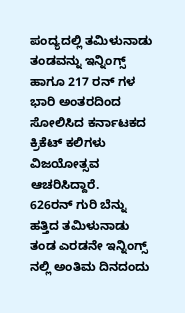ಪಂದ್ಯದಲ್ಲಿ ತಮಿಳುನಾಡು ತಂಡವನ್ನು ಇನ್ನಿಂಗ್ಸ್ ಹಾಗೂ 217 ರನ್ ಗಳ ಭಾರಿ ಅಂತರದಿಂದ ಸೋಲಿಸಿದ ಕರ್ನಾಟಕದ ಕ್ರಿಕೆಟ್ ಕಲಿಗಳು ವಿಜಯೋತ್ಸವ ಆಚರಿಸಿದ್ದಾರೆ.
626ರನ್ ಗುರಿ ಬೆನ್ನು ಹತ್ತಿದ ತಮಿಳುನಾಡು ತಂಡ ಎರಡನೇ ಇನ್ನಿಂಗ್ಸ್ ನಲ್ಲಿ ಅಂತಿಮ ದಿನದಂದು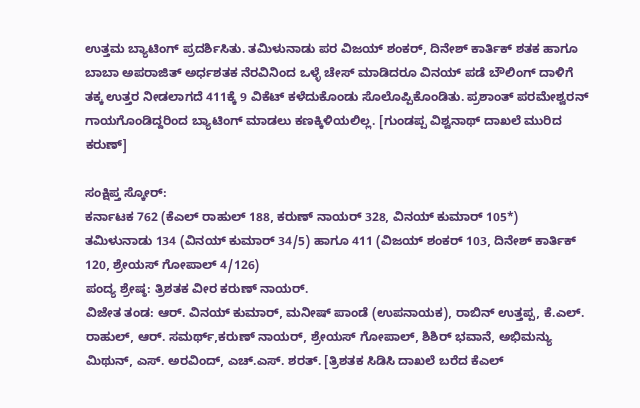ಉತ್ತಮ ಬ್ಯಾಟಿಂಗ್ ಪ್ರದರ್ಶಿಸಿತು. ತಮಿಳುನಾಡು ಪರ ವಿಜಯ್ ಶಂಕರ್, ದಿನೇಶ್ ಕಾರ್ತಿಕ್ ಶತಕ ಹಾಗೂ ಬಾಬಾ ಅಪರಾಜಿತ್ ಅರ್ಧಶತಕ ನೆರವಿನಿಂದ ಒಳ್ಳೆ ಚೇಸ್ ಮಾಡಿದರೂ ವಿನಯ್ ಪಡೆ ಬೌಲಿಂಗ್ ದಾಳಿಗೆ ತಕ್ಕ ಉತ್ತರ ನೀಡಲಾಗದೆ 411ಕ್ಕೆ 9 ವಿಕೆಟ್ ಕಳೆದುಕೊಂಡು ಸೊಲೊಪ್ಪಿಕೊಂಡಿತು. ಪ್ರಶಾಂತ್ ಪರಮೇಶ್ವರನ್ ಗಾಯಗೊಂಡಿದ್ದರಿಂದ ಬ್ಯಾಟಿಂಗ್ ಮಾಡಲು ಕಣಕ್ಕಿಳಿಯಲಿಲ್ಲ. [ಗುಂಡಪ್ಪ ವಿಶ್ವನಾಥ್ ದಾಖಲೆ ಮುರಿದ ಕರುಣ್]

ಸಂಕ್ಷಿಪ್ತ ಸ್ಕೋರ್:
ಕರ್ನಾಟಕ 762 (ಕೆಎಲ್ ರಾಹುಲ್ 188, ಕರುಣ್ ನಾಯರ್ 328, ವಿನಯ್ ಕುಮಾರ್ 105*)
ತಮಿಳುನಾಡು 134 (ವಿನಯ್ ಕುಮಾರ್ 34/5) ಹಾಗೂ 411 (ವಿಜಯ್ ಶಂಕರ್ 103, ದಿನೇಶ್ ಕಾರ್ತಿಕ್ 120, ಶ್ರೇಯಸ್ ಗೋಪಾಲ್ 4/126)
ಪಂದ್ಯ ಶ್ರೇಷ್ಠ: ತ್ರಿಶತಕ ವೀರ ಕರುಣ್ ನಾಯರ್.
ವಿಜೇತ ತಂಡ: ಆರ್. ವಿನಯ್ ಕುಮಾರ್, ಮನೀಷ್ ಪಾಂಡೆ (ಉಪನಾಯಕ), ರಾಬಿನ್ ಉತ್ತಪ್ಪ, ಕೆ.ಎಲ್. ರಾಹುಲ್, ಆರ್. ಸಮರ್ಥ್,ಕರುಣ್ ನಾಯರ್, ಶ್ರೇಯಸ್ ಗೋಪಾಲ್, ಶಿಶಿರ್ ಭವಾನೆ, ಅಭಿಮನ್ಯು ಮಿಥುನ್, ಎಸ್. ಅರವಿಂದ್, ಎಚ್.ಎಸ್. ಶರತ್. [ತ್ರಿಶತಕ ಸಿಡಿಸಿ ದಾಖಲೆ ಬರೆದ ಕೆಎಲ್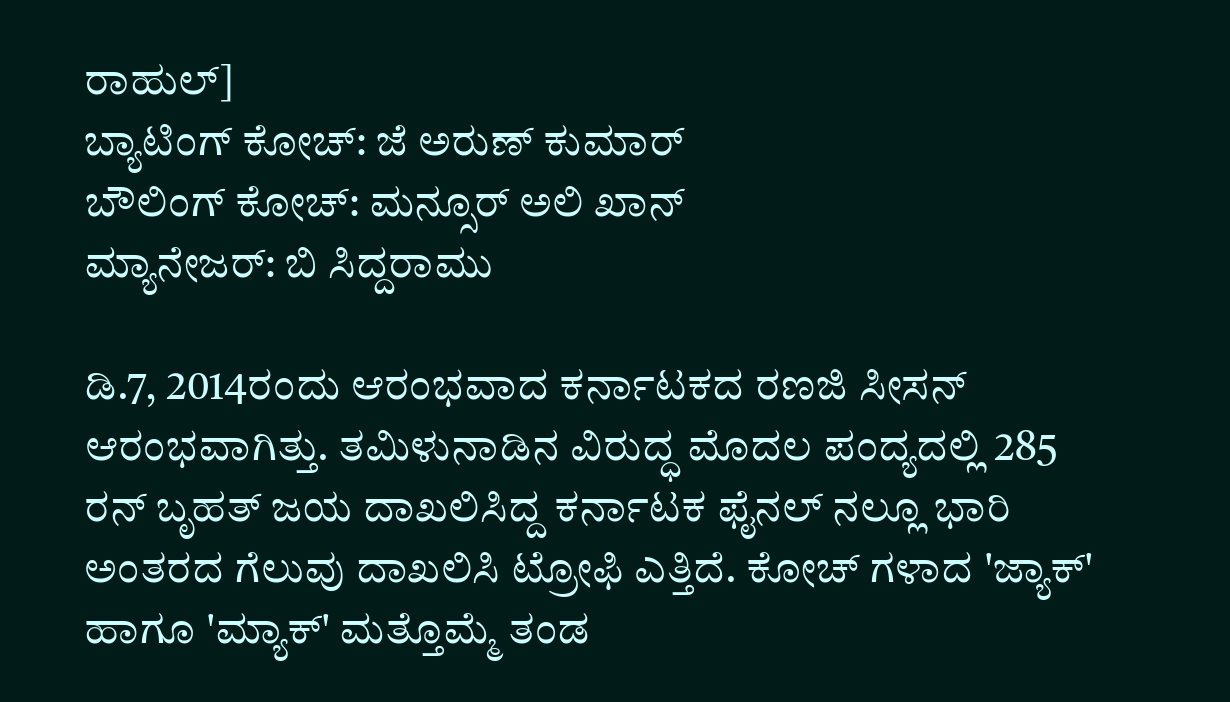ರಾಹುಲ್]
ಬ್ಯಾಟಿಂಗ್ ಕೋಚ್: ಜೆ ಅರುಣ್ ಕುಮಾರ್
ಬೌಲಿಂಗ್ ಕೋಚ್: ಮನ್ಸೂರ್ ಅಲಿ ಖಾನ್
ಮ್ಯಾನೇಜರ್: ಬಿ ಸಿದ್ದರಾಮು

ಡಿ.7, 2014ರಂದು ಆರಂಭವಾದ ಕರ್ನಾಟಕದ ರಣಜಿ ಸೀಸನ್ ಆರಂಭವಾಗಿತ್ತು. ತಮಿಳುನಾಡಿನ ವಿರುದ್ಧ ಮೊದಲ ಪಂದ್ಯದಲ್ಲಿ 285 ರನ್ ಬೃಹತ್ ಜಯ ದಾಖಲಿಸಿದ್ದ ಕರ್ನಾಟಕ ಫೈನಲ್ ನಲ್ಲೂ ಭಾರಿ ಅಂತರದ ಗೆಲುವು ದಾಖಲಿಸಿ ಟ್ರೋಫಿ ಎತ್ತಿದೆ. ಕೋಚ್ ಗಳಾದ 'ಜ್ಯಾಕ್' ಹಾಗೂ 'ಮ್ಯಾಕ್' ಮತ್ತೊಮ್ಮೆ ತಂಡ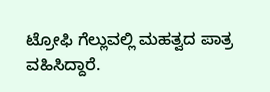ಟ್ರೋಫಿ ಗೆಲ್ಲುವಲ್ಲಿ ಮಹತ್ವದ ಪಾತ್ರ ವಹಿಸಿದ್ದಾರೆ.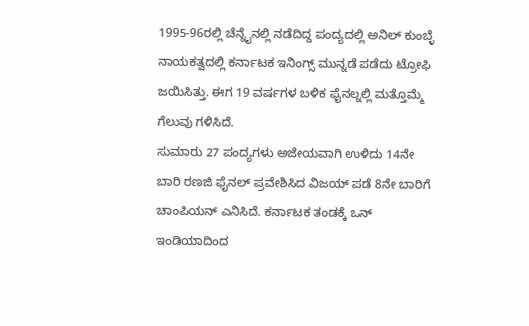1995-96ರಲ್ಲಿ ಚೆನ್ನೈನಲ್ಲಿ ನಡೆದಿದ್ದ ಪಂದ್ಯದಲ್ಲಿ ಅನಿಲ್ ಕುಂಬ್ಳೆ ನಾಯಕತ್ವದಲ್ಲಿ ಕರ್ನಾಟಕ ಇನಿಂಗ್ಸ್ ಮುನ್ನಡೆ ಪಡೆದು ಟ್ರೋಫಿ ಜಯಿಸಿತ್ತು. ಈಗ 19 ವರ್ಷಗಳ ಬಳಿಕ ಫೈನಲ್ನಲ್ಲಿ ಮತ್ತೊಮ್ಮೆ ಗೆಲುವು ಗಳಿಸಿದೆ.
ಸುಮಾರು 27 ಪಂದ್ಯಗಳು ಅಜೇಯವಾಗಿ ಉಳಿದು 14ನೇ ಬಾರಿ ರಣಜಿ ಫೈನಲ್ ಪ್ರವೇಶಿಸಿದ ವಿಜಯ್ ಪಡೆ 8ನೇ ಬಾರಿಗೆ ಚಾಂಪಿಯನ್ ಎನಿಸಿದೆ. ಕರ್ನಾಟಕ ತಂಡಕ್ಕೆ ಒನ್ ಇಂಡಿಯಾದಿಂದ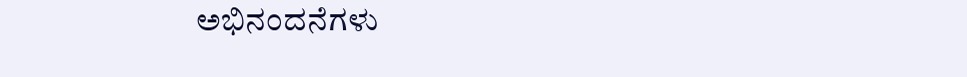ಅಭಿನಂದನೆಗಳು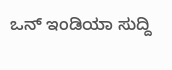ಒನ್ ಇಂಡಿಯಾ ಸುದ್ದಿ